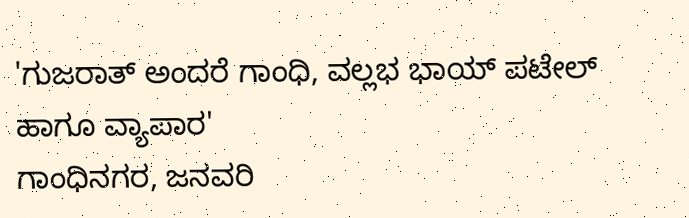'ಗುಜರಾತ್ ಅಂದರೆ ಗಾಂಧಿ, ವಲ್ಲಭ ಭಾಯ್ ಪಟೇಲ್ ಹಾಗೂ ವ್ಯಾಪಾರ'
ಗಾಂಧಿನಗರ, ಜನವರಿ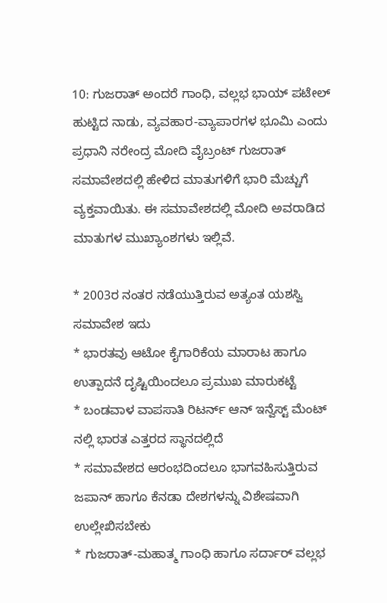10: ಗುಜರಾತ್ ಅಂದರೆ ಗಾಂಧಿ, ವಲ್ಲಭ ಭಾಯ್ ಪಟೇಲ್ ಹುಟ್ಟಿದ ನಾಡು, ವ್ಯವಹಾರ-ವ್ಯಾಪಾರಗಳ ಭೂಮಿ ಎಂದು ಪ್ರಧಾನಿ ನರೇಂದ್ರ ಮೋದಿ ವೈಬ್ರಂಟ್ ಗುಜರಾತ್ ಸಮಾವೇಶದಲ್ಲಿ ಹೇಳಿದ ಮಾತುಗಳಿಗೆ ಭಾರಿ ಮೆಚ್ಚುಗೆ ವ್ಯಕ್ತವಾಯಿತು. ಈ ಸಮಾವೇಶದಲ್ಲಿ ಮೋದಿ ಅವರಾಡಿದ ಮಾತುಗಳ ಮುಖ್ಯಾಂಶಗಳು ಇಲ್ಲಿವೆ.

* 2003ರ ನಂತರ ನಡೆಯುತ್ತಿರುವ ಅತ್ಯಂತ ಯಶಸ್ವಿ ಸಮಾವೇಶ ಇದು
* ಭಾರತವು ಆಟೋ ಕೈಗಾರಿಕೆಯ ಮಾರಾಟ ಹಾಗೂ ಉತ್ಪಾದನೆ ದೃಷ್ಟಿಯಿಂದಲೂ ಪ್ರಮುಖ ಮಾರುಕಟ್ಟೆ
* ಬಂಡವಾಳ ವಾಪಸಾತಿ ರಿಟರ್ನ್ ಆನ್ ಇನ್ವೆಸ್ಟ್ ಮೆಂಟ್ ನಲ್ಲಿ ಭಾರತ ಎತ್ತರದ ಸ್ಥಾನದಲ್ಲಿದೆ
* ಸಮಾವೇಶದ ಆರಂಭದಿಂದಲೂ ಭಾಗವಹಿಸುತ್ತಿರುವ ಜಪಾನ್ ಹಾಗೂ ಕೆನಡಾ ದೇಶಗಳನ್ನು ವಿಶೇಷವಾಗಿ ಉಲ್ಲೇಖಿಸಬೇಕು
* ಗುಜರಾತ್-ಮಹಾತ್ಮ ಗಾಂಧಿ ಹಾಗೂ ಸರ್ದಾರ್ ವಲ್ಲಭ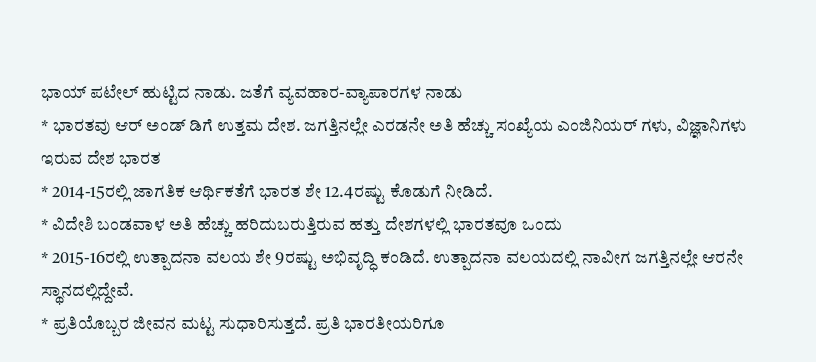ಭಾಯ್ ಪಟೇಲ್ ಹುಟ್ಟಿದ ನಾಡು. ಜತೆಗೆ ವ್ಯವಹಾರ-ವ್ಯಾಪಾರಗಳ ನಾಡು
* ಭಾರತವು ಆರ್ ಅಂಡ್ ಡಿಗೆ ಉತ್ತಮ ದೇಶ. ಜಗತ್ತಿನಲ್ಲೇ ಎರಡನೇ ಅತಿ ಹೆಚ್ಚು ಸಂಖ್ಯೆಯ ಎಂಜಿನಿಯರ್ ಗಳು, ವಿಜ್ಞಾನಿಗಳು ಇರುವ ದೇಶ ಭಾರತ
* 2014-15ರಲ್ಲಿ ಜಾಗತಿಕ ಆರ್ಥಿಕತೆಗೆ ಭಾರತ ಶೇ 12.4ರಷ್ಟು ಕೊಡುಗೆ ನೀಡಿದೆ.
* ವಿದೇಶಿ ಬಂಡವಾಳ ಅತಿ ಹೆಚ್ಚು ಹರಿದುಬರುತ್ತಿರುವ ಹತ್ತು ದೇಶಗಳಲ್ಲಿ ಭಾರತವೂ ಒಂದು
* 2015-16ರಲ್ಲಿ ಉತ್ಪಾದನಾ ವಲಯ ಶೇ 9ರಷ್ಟು ಅಭಿವೃದ್ಧಿ ಕಂಡಿದೆ. ಉತ್ಪಾದನಾ ವಲಯದಲ್ಲಿ ನಾವೀಗ ಜಗತ್ತಿನಲ್ಲೇ ಆರನೇ ಸ್ಥಾನದಲ್ಲಿದ್ದೇವೆ.
* ಪ್ರತಿಯೊಬ್ಬರ ಜೀವನ ಮಟ್ಟ ಸುಧಾರಿಸುತ್ತದೆ. ಪ್ರತಿ ಭಾರತೀಯರಿಗೂ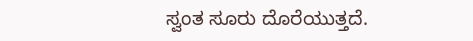ಸ್ವಂತ ಸೂರು ದೊರೆಯುತ್ತದೆ.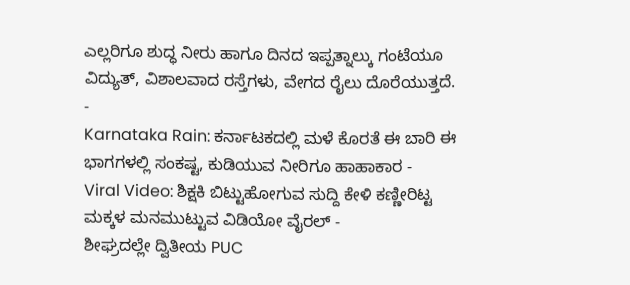ಎಲ್ಲರಿಗೂ ಶುದ್ಧ ನೀರು ಹಾಗೂ ದಿನದ ಇಪ್ಪತ್ನಾಲ್ಕು ಗಂಟೆಯೂ ವಿದ್ಯುತ್, ವಿಶಾಲವಾದ ರಸ್ತೆಗಳು, ವೇಗದ ರೈಲು ದೊರೆಯುತ್ತದೆ.
-
Karnataka Rain: ಕರ್ನಾಟಕದಲ್ಲಿ ಮಳೆ ಕೊರತೆ ಈ ಬಾರಿ ಈ ಭಾಗಗಳಲ್ಲಿ ಸಂಕಷ್ಟ, ಕುಡಿಯುವ ನೀರಿಗೂ ಹಾಹಾಕಾರ -
Viral Video: ಶಿಕ್ಷಕಿ ಬಿಟ್ಟುಹೋಗುವ ಸುದ್ದಿ ಕೇಳಿ ಕಣ್ಣೀರಿಟ್ಟ ಮಕ್ಕಳ ಮನಮುಟ್ಟುವ ವಿಡಿಯೋ ವೈರಲ್ -
ಶೀಘ್ರದಲ್ಲೇ ದ್ವಿತೀಯ PUC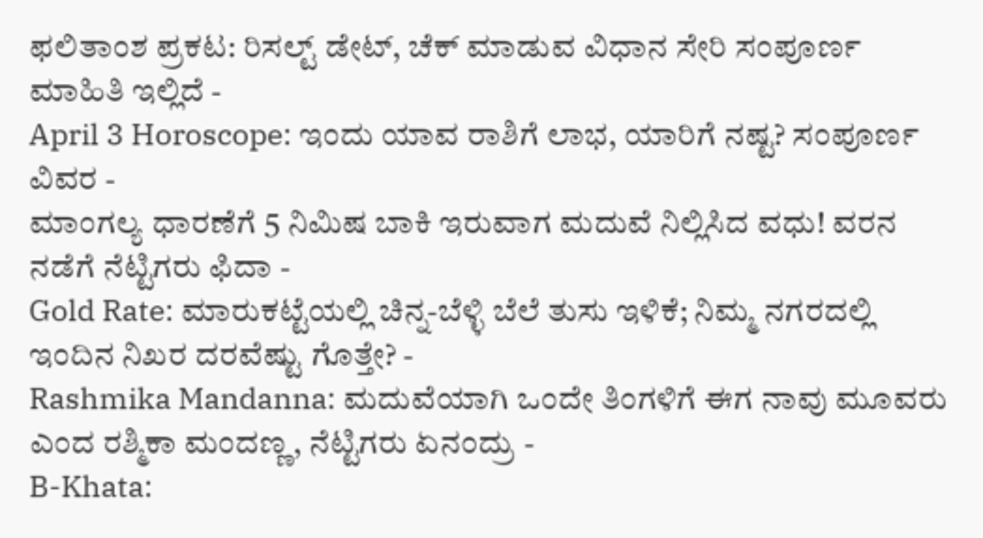ಫಲಿತಾಂಶ ಪ್ರಕಟ: ರಿಸಲ್ಟ್ ಡೇಟ್, ಚೆಕ್ ಮಾಡುವ ವಿಧಾನ ಸೇರಿ ಸಂಪೂರ್ಣ ಮಾಹಿತಿ ಇಲ್ಲಿದೆ -
April 3 Horoscope: ಇಂದು ಯಾವ ರಾಶಿಗೆ ಲಾಭ, ಯಾರಿಗೆ ನಷ್ಟ? ಸಂಪೂರ್ಣ ವಿವರ -
ಮಾಂಗಲ್ಯ ಧಾರಣೆಗೆ 5 ನಿಮಿಷ ಬಾಕಿ ಇರುವಾಗ ಮದುವೆ ನಿಲ್ಲಿಸಿದ ವಧು! ವರನ ನಡೆಗೆ ನೆಟ್ಟಿಗರು ಫಿದಾ -
Gold Rate: ಮಾರುಕಟ್ಟೆಯಲ್ಲಿ ಚಿನ್ನ-ಬೆಳ್ಳಿ ಬೆಲೆ ತುಸು ಇಳಿಕೆ; ನಿಮ್ಮ ನಗರದಲ್ಲಿ ಇಂದಿನ ನಿಖರ ದರವೆಷ್ಟು ಗೊತ್ತೇ? -
Rashmika Mandanna: ಮದುವೆಯಾಗಿ ಒಂದೇ ತಿಂಗಳಿಗೆ ಈಗ ನಾವು ಮೂವರು ಎಂದ ರಶ್ಮಿಕಾ ಮಂದಣ್ಣ, ನೆಟ್ಟಿಗರು ಏನಂದ್ರು -
B-Khata: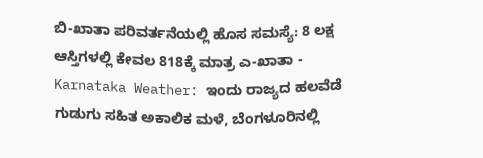ಬಿ-ಖಾತಾ ಪರಿವರ್ತನೆಯಲ್ಲಿ ಹೊಸ ಸಮಸ್ಯೆ: 8 ಲಕ್ಷ ಆಸ್ತಿಗಳಲ್ಲಿ ಕೇವಲ 818ಕ್ಕೆ ಮಾತ್ರ ಎ-ಖಾತಾ -
Karnataka Weather: ಇಂದು ರಾಜ್ಯದ ಹಲವೆಡೆ ಗುಡುಗು ಸಹಿತ ಅಕಾಲಿಕ ಮಳೆ, ಬೆಂಗಳೂರಿನಲ್ಲಿ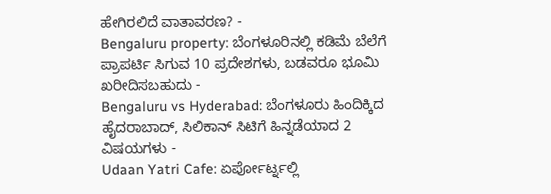ಹೇಗಿರಲಿದೆ ವಾತಾವರಣ? -
Bengaluru property: ಬೆಂಗಳೂರಿನಲ್ಲಿ ಕಡಿಮೆ ಬೆಲೆಗೆ ಪ್ರಾಪರ್ಟಿ ಸಿಗುವ 10 ಪ್ರದೇಶಗಳು, ಬಡವರೂ ಭೂಮಿ ಖರೀದಿಸಬಹುದು -
Bengaluru vs Hyderabad: ಬೆಂಗಳೂರು ಹಿಂದಿಕ್ಕಿದ ಹೈದರಾಬಾದ್, ಸಿಲಿಕಾನ್ ಸಿಟಿಗೆ ಹಿನ್ನಡೆಯಾದ 2 ವಿಷಯಗಳು -
Udaan Yatri Cafe: ಏರ್ಪೋರ್ಟ್ನಲ್ಲಿ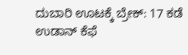ದುಬಾರಿ ಊಟಕ್ಕೆ ಬ್ರೇಕ್: 17 ಕಡೆ ಉಡಾನ್ ಕೆಫೆ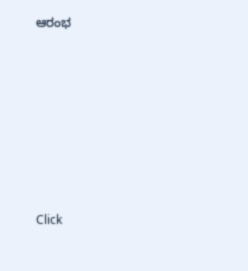ಆರಂಭ












Click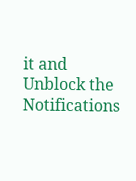it and Unblock the Notifications